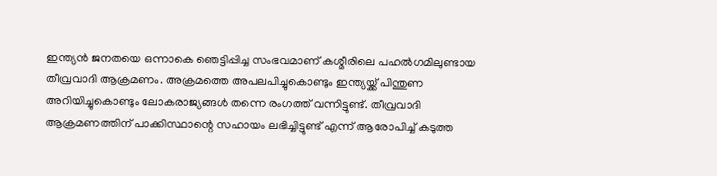ഇന്ത്യൻ ജനതയെ ഒന്നാകെ ഞെട്ടിപ്പിച്ച സംഭവമാണ് കശ്മീരിലെ പഹൽഗമിലുണ്ടായ തീവ്രവാദി ആക്രമണം. അക്രമത്തെ അപലപിച്ചുകൊണ്ടും ഇന്ത്യയ്ക്ക് പിന്തുണ അറിയിച്ചുകൊണ്ടും ലോകരാജ്യങ്ങൾ തന്നെ രംഗത്ത് വന്നിട്ടുണ്ട്. തീവ്രവാദി ആക്രമണത്തിന് പാക്കിസ്ഥാന്റെ സഹായം ലഭിച്ചിട്ടുണ്ട് എന്ന് ആരോപിച്ച് കടുത്ത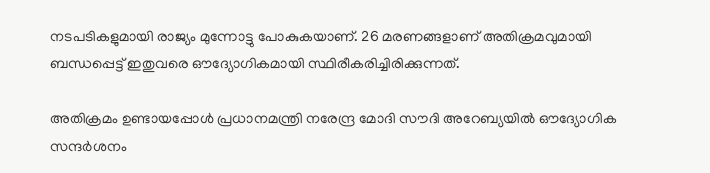നടപടികളുമായി രാജ്യം മുന്നോട്ടു പോകുകയാണ്. 26 മരണങ്ങളാണ് അതിക്രമവുമായി ബന്ധപ്പെട്ട് ഇതുവരെ ഔദ്യോഗികമായി സ്ഥിരീകരിച്ചിരിക്കുന്നത്.

അതിക്രമം ഉണ്ടായപ്പോൾ പ്രധാനമന്ത്രി നരേന്ദ്ര മോദി സൗദി അറേബ്യയിൽ ഔദ്യോഗിക സന്ദർശനം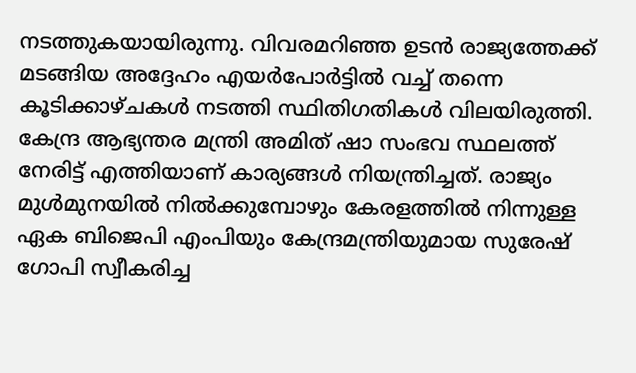നടത്തുകയായിരുന്നു. വിവരമറിഞ്ഞ ഉടൻ രാജ്യത്തേക്ക് മടങ്ങിയ അദ്ദേഹം എയർപോർട്ടിൽ വച്ച് തന്നെ കൂടിക്കാഴ്ചകൾ നടത്തി സ്ഥിതിഗതികൾ വിലയിരുത്തി. കേന്ദ്ര ആഭ്യന്തര മന്ത്രി അമിത് ഷാ സംഭവ സ്ഥലത്ത് നേരിട്ട് എത്തിയാണ് കാര്യങ്ങൾ നിയന്ത്രിച്ചത്. രാജ്യം മുൾമുനയിൽ നിൽക്കുമ്പോഴും കേരളത്തിൽ നിന്നുള്ള ഏക ബിജെപി എംപിയും കേന്ദ്രമന്ത്രിയുമായ സുരേഷ് ഗോപി സ്വീകരിച്ച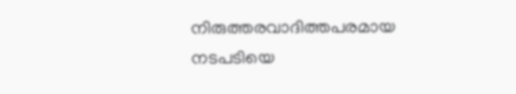നിരുത്തരവാദിത്തപരമായ നടപടിയെ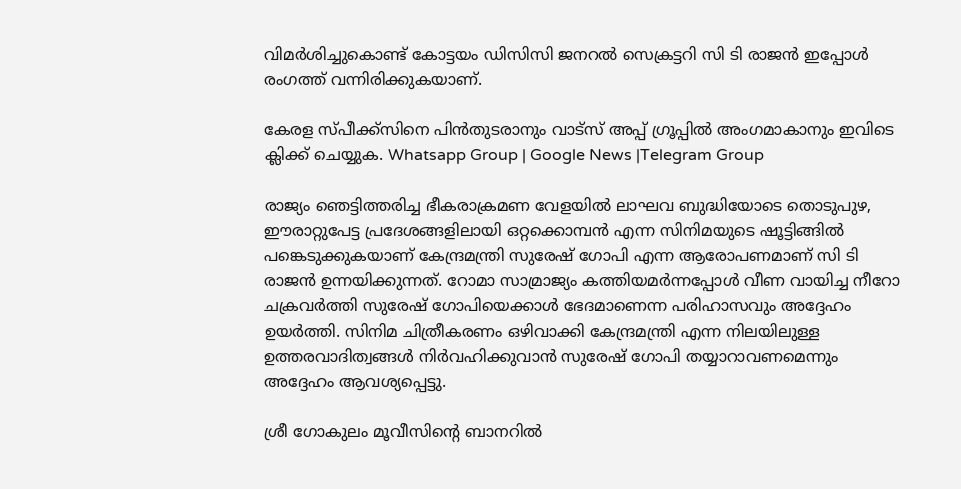വിമർശിച്ചുകൊണ്ട് കോട്ടയം ഡിസിസി ജനറൽ സെക്രട്ടറി സി ടി രാജൻ ഇപ്പോൾ രംഗത്ത് വന്നിരിക്കുകയാണ്.

കേരള സ്പീക്ക്സിനെ പിൻതുടരാനും വാട്സ് അപ്പ് ഗ്രൂപ്പിൽ അംഗമാകാനും ഇവിടെ ക്ലിക്ക് ചെയ്യുക. Whatsapp Group | Google News |Telegram Group

രാജ്യം ഞെട്ടിത്തരിച്ച ഭീകരാക്രമണ വേളയിൽ ലാഘവ ബുദ്ധിയോടെ തൊടുപുഴ, ഈരാറ്റുപേട്ട പ്രദേശങ്ങളിലായി ഒറ്റക്കൊമ്പൻ എന്ന സിനിമയുടെ ഷൂട്ടിങ്ങിൽ പങ്കെടുക്കുകയാണ് കേന്ദ്രമന്ത്രി സുരേഷ് ഗോപി എന്ന ആരോപണമാണ് സി ടി രാജൻ ഉന്നയിക്കുന്നത്. റോമാ സാമ്രാജ്യം കത്തിയമർന്നപ്പോൾ വീണ വായിച്ച നീറോ ചക്രവർത്തി സുരേഷ് ഗോപിയെക്കാൾ ഭേദമാണെന്ന പരിഹാസവും അദ്ദേഹം ഉയർത്തി. സിനിമ ചിത്രീകരണം ഒഴിവാക്കി കേന്ദ്രമന്ത്രി എന്ന നിലയിലുള്ള ഉത്തരവാദിത്വങ്ങൾ നിർവഹിക്കുവാൻ സുരേഷ് ഗോപി തയ്യാറാവണമെന്നും അദ്ദേഹം ആവശ്യപ്പെട്ടു.

ശ്രീ ഗോകുലം മൂവീസിന്റെ ബാനറില്‍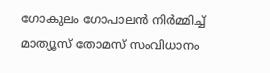ഗോകുലം ഗോപാലൻ നിർമ്മിച്ച്‌ മാത്യൂസ് തോമസ് സംവിധാനം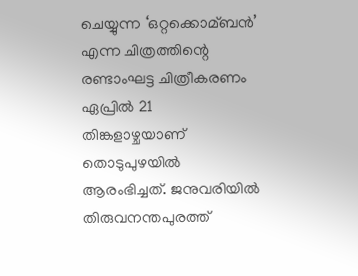ചെയ്യുന്ന ‘ഒറ്റക്കൊമ്ബൻ’ എന്ന ചിത്രത്തിന്റെ രണ്ടാംഘട്ട ചിത്രീകരണം ഏപ്രില്‍ 21 തിങ്കളാഴ്ചയാണ് തൊടുപുഴയില്‍ ആരംഭിച്ചത്. ജനുവരിയില്‍ തിരുവനന്തപുരത്ത്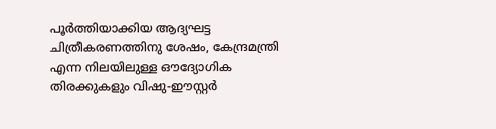പൂർത്തിയാക്കിയ ആദ്യഘട്ട ചിത്രീകരണത്തിനു ശേഷം, കേന്ദ്രമന്ത്രി എന്ന നിലയിലുള്ള ഔദ്യോഗിക തിരക്കുകളും വിഷു-ഈസ്റ്റർ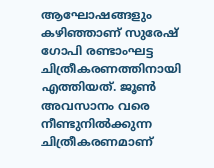ആഘോഷങ്ങളും കഴിഞ്ഞാണ് സുരേഷ് ഗോപി രണ്ടാംഘട്ട ചിത്രീകരണത്തിനായി എത്തിയത്. ജൂണ്‍ അവസാനം വരെ നീണ്ടുനില്‍ക്കുന്ന ചിത്രീകരണമാണ്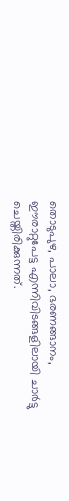തൊടുപുഴ, പാലാ, ഭരണങ്ങാനം, ഈരാറ്റുപേട്ട എന്നിവിടങ്ങളിലായി ചാർട്ടു ചെയ്തിരിക്കുന്നത്.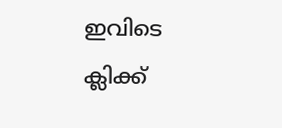ഇവിടെ ക്ലിക്ക്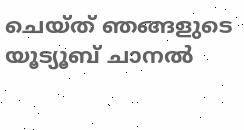ചെയ്ത് ഞങ്ങളുടെ യൂട്യൂബ് ചാനൽ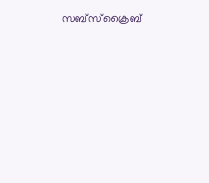സബ്സ്ക്രൈബ്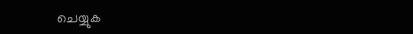ചെയ്യുക